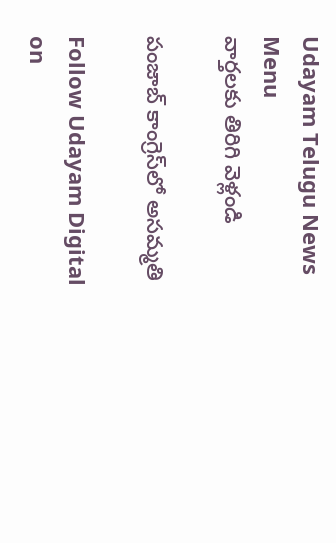Udayam Telugu News
Menu
వార్తలకు తిరిగి వెళ్లండి

పంజాబ్ కాంగ్రెస్‌లో అసమ్మతి

Follow Udayam Digital on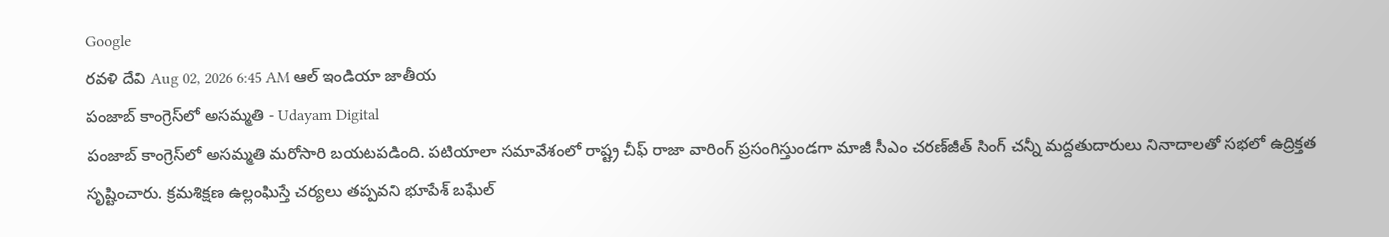Google
రవళి దేవి Aug 02, 2026 6:45 AM ఆల్ ఇండియా జాతీయ
పంజాబ్ కాంగ్రెస్‌లో అసమ్మతి - Udayam Digital
పంజాబ్‌ కాంగ్రెస్‌లో అసమ్మతి మరోసారి బయటపడింది. పటియాలా సమావేశంలో రాష్ట్ర చీఫ్‌ రాజా వారింగ్‌ ప్రసంగిస్తుండగా మాజీ సీఎం చరణ్‌జీత్‌ సింగ్‌ చన్నీ మద్దతుదారులు నినాదాలతో సభలో ఉద్రిక్తత సృష్టించారు. క్రమశిక్షణ ఉల్లంఘిస్తే చర్యలు తప్పవని భూపేశ్‌ బఘేల్‌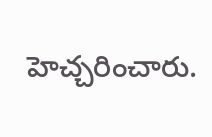హెచ్చరించారు.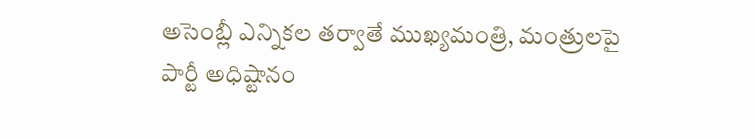అసెంబ్లీ ఎన్నికల తర్వాతే ముఖ్యమంత్రి, మంత్రులపై పార్టీ అధిష్టానం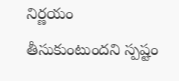నిర్ణయం తీసుకుంటుందని స్పష్టం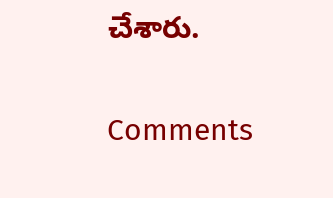చేశారు.

Comments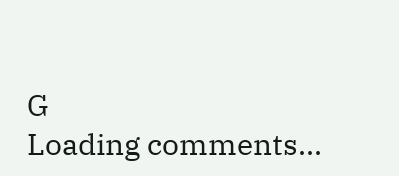G
Loading comments...